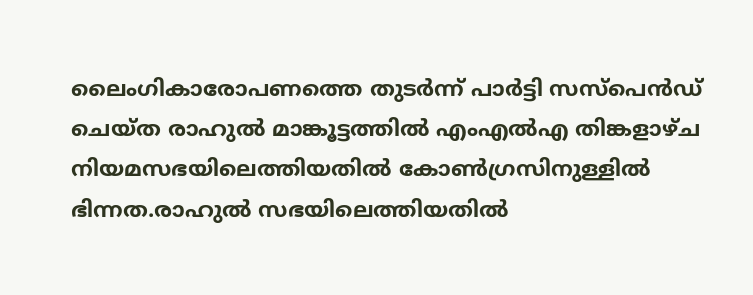ലൈംഗികാരോപണത്തെ തുടര്‍ന്ന് പാര്‍ട്ടി സസ്‌പെന്‍ഡ് ചെയ്ത രാഹുല്‍ മാങ്കൂട്ടത്തില്‍ എംഎല്‍എ തിങ്കളാഴ്ച നിയമസഭയിലെത്തിയതില്‍ കോണ്‍ഗ്രസിനുള്ളില്‍ ഭിന്നത.രാഹുല്‍ സഭയിലെത്തിയതില്‍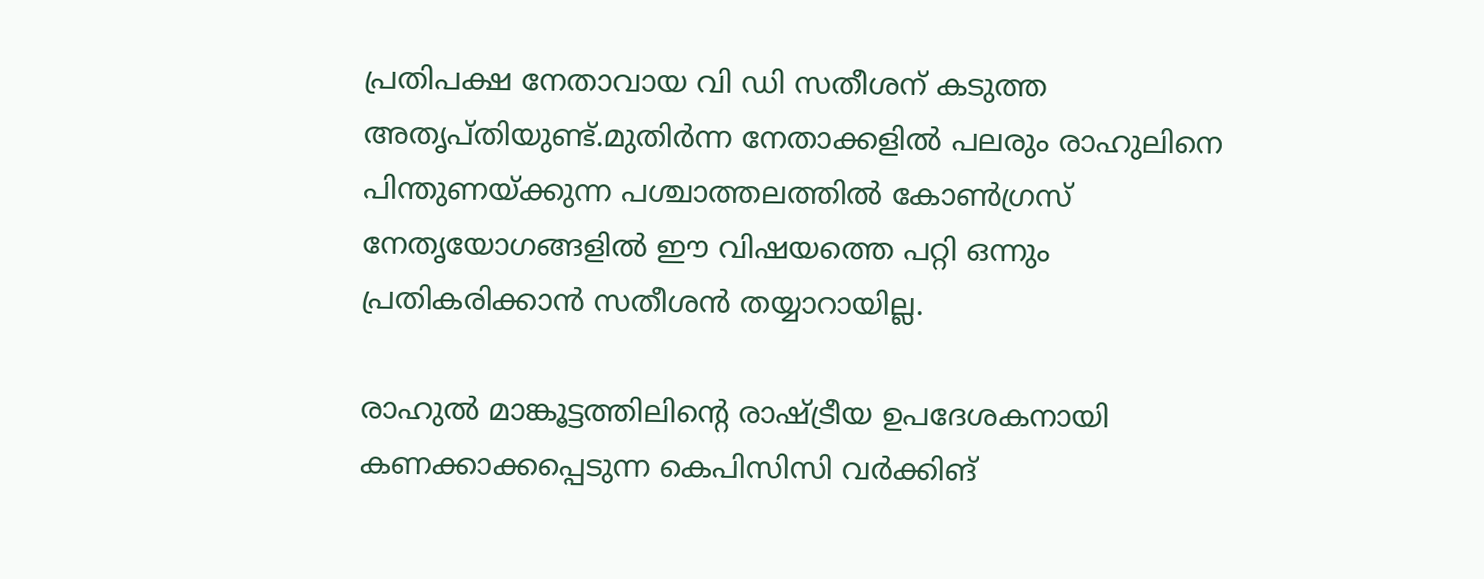പ്രതിപക്ഷ നേതാവായ വി ഡി സതീശന് കടുത്ത അതൃപ്തിയുണ്ട്.മുതിര്‍ന്ന നേതാക്കളില്‍ പലരും രാഹുലിനെ പിന്തുണയ്ക്കുന്ന പശ്ചാത്തലത്തില്‍ കോണ്‍ഗ്രസ് നേതൃയോഗങ്ങളില്‍ ഈ വിഷയത്തെ പറ്റി ഒന്നും പ്രതികരിക്കാന്‍ സതീശന്‍ തയ്യാറായില്ല.

രാഹുല്‍ മാങ്കൂട്ടത്തിലിന്റെ രാഷ്ട്രീയ ഉപദേശകനായി കണക്കാക്കപ്പെടുന്ന കെപിസിസി വര്‍ക്കിങ്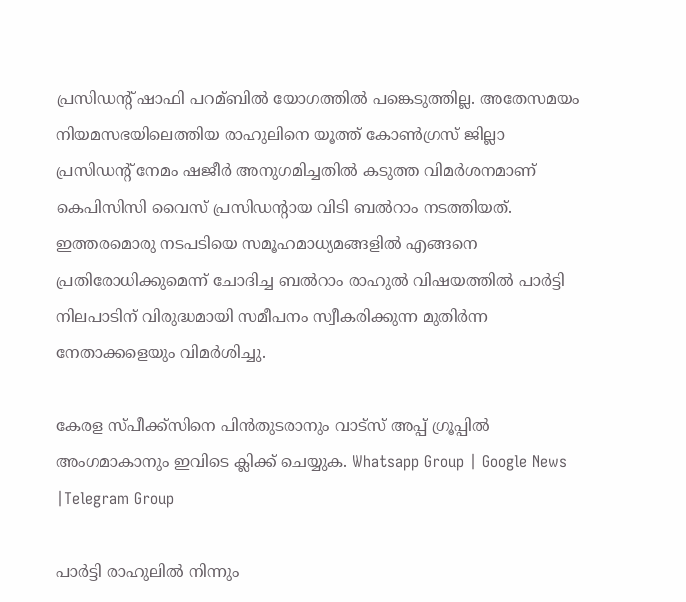പ്രസിഡന്റ് ഷാഫി പറമ്ബില്‍ യോഗത്തില്‍ പങ്കെടുത്തില്ല. അതേസമയം നിയമസഭയിലെത്തിയ രാഹുലിനെ യൂത്ത് കോണ്‍ഗ്രസ് ജില്ലാ പ്രസിഡന്റ് നേമം ഷജീര്‍ അനുഗമിച്ചതില്‍ കടുത്ത വിമര്‍ശനമാണ് കെപിസിസി വൈസ് പ്രസിഡന്റായ വിടി ബല്‍റാം നടത്തിയത്. ഇത്തരമൊരു നടപടിയെ സമൂഹമാധ്യമങ്ങളില്‍ എങ്ങനെ പ്രതിരോധിക്കുമെന്ന് ചോദിച്ച ബല്‍റാം രാഹുല്‍ വിഷയത്തില്‍ പാര്‍ട്ടി നിലപാടിന് വിരുദ്ധമായി സമീപനം സ്വീകരിക്കുന്ന മുതിര്‍ന്ന നേതാക്കളെയും വിമര്‍ശിച്ചു.

കേരള സ്പീക്ക്സിനെ പിൻതുടരാനും വാട്സ് അപ്പ് ഗ്രൂപ്പിൽ അംഗമാകാനും ഇവിടെ ക്ലിക്ക് ചെയ്യുക. Whatsapp Group | Google News |Telegram Group

പാര്‍ട്ടി രാഹുലില്‍ നിന്നും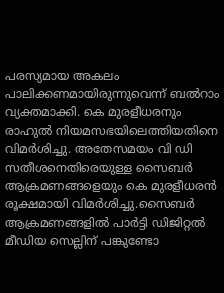പരസ്യമായ അകലം പാലിക്കണമായിരുന്നുവെന്ന് ബല്‍റാം വ്യക്തമാക്കി. കെ മുരളീധരനും രാഹുല്‍ നിയമസഭയിലെത്തിയതിനെ വിമര്‍ശിച്ചു. അതേസമയം വി ഡി സതീശനെതിരെയുള്ള സൈബര്‍ ആക്രമണങ്ങളെയും കെ മുരളീധരന്‍ രൂക്ഷമായി വിമര്‍ശിച്ചു.സൈബര്‍ ആക്രമണങ്ങളില്‍ പാര്‍ട്ടി ഡിജിറ്റല്‍ മീഡിയ സെല്ലിന് പങ്കുണ്ടോ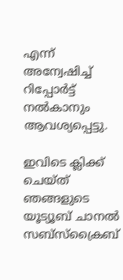എന്ന് അന്വേഷിച്ച്‌ റിപ്പോര്‍ട്ട് നല്‍കാനും ആവശ്യപ്പെട്ടു.

ഇവിടെ ക്ലിക്ക് ചെയ്ത് ഞങ്ങളുടെ യൂട്യൂബ് ചാനൽ സബ്സ്ക്രൈബ്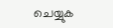ചെയ്യുക